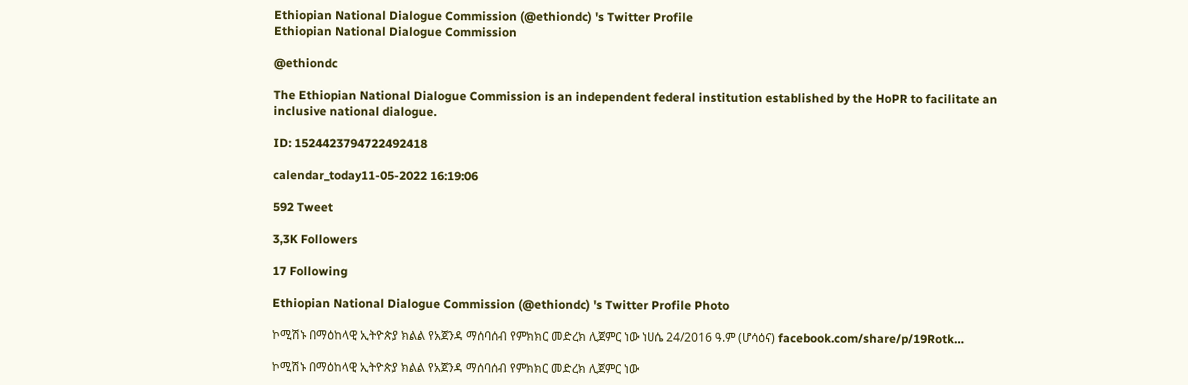Ethiopian National Dialogue Commission (@ethiondc) 's Twitter Profile
Ethiopian National Dialogue Commission

@ethiondc

The Ethiopian National Dialogue Commission is an independent federal institution established by the HoPR to facilitate an inclusive national dialogue.

ID: 1524423794722492418

calendar_today11-05-2022 16:19:06

592 Tweet

3,3K Followers

17 Following

Ethiopian National Dialogue Commission (@ethiondc) 's Twitter Profile Photo

ኮሚሽኑ በማዕከላዊ ኢትዮጵያ ክልል የአጀንዳ ማሰባሰብ የምክክር መድረክ ሊጀምር ነው ነሀሴ 24/2016 ዓ.ም (ሆሳዕና) facebook.com/share/p/19Rotk…

ኮሚሽኑ በማዕከላዊ ኢትዮጵያ ክልል የአጀንዳ ማሰባሰብ የምክክር መድረክ ሊጀምር ነው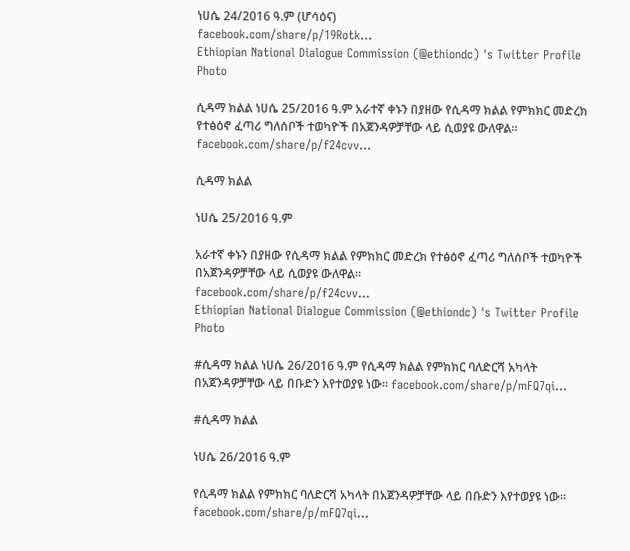ነሀሴ 24/2016 ዓ.ም (ሆሳዕና)
facebook.com/share/p/19Rotk…
Ethiopian National Dialogue Commission (@ethiondc) 's Twitter Profile Photo

ሲዳማ ክልል ነሀሴ 25/2016 ዓ.ም አራተኛ ቀኑን በያዘው የሲዳማ ክልል የምክክር መድረክ የተፅዕኖ ፈጣሪ ግለሰቦች ተወካዮች በአጀንዳዎቻቸው ላይ ሲወያዩ ውለዋል። facebook.com/share/p/f24cvv…

ሲዳማ ክልል

ነሀሴ 25/2016 ዓ.ም

አራተኛ ቀኑን በያዘው የሲዳማ ክልል የምክክር መድረክ የተፅዕኖ ፈጣሪ ግለሰቦች ተወካዮች በአጀንዳዎቻቸው ላይ ሲወያዩ ውለዋል።
facebook.com/share/p/f24cvv…
Ethiopian National Dialogue Commission (@ethiondc) 's Twitter Profile Photo

#ሲዳማ ክልል ነሀሴ 26/2016 ዓ.ም የሲዳማ ክልል የምክክር ባለድርሻ አካላት በአጀንዳዎቻቸው ላይ በቡድን እየተወያዩ ነው። facebook.com/share/p/mFQ7qi…

#ሲዳማ ክልል

ነሀሴ 26/2016 ዓ.ም

የሲዳማ ክልል የምክክር ባለድርሻ አካላት በአጀንዳዎቻቸው ላይ በቡድን እየተወያዩ ነው።
facebook.com/share/p/mFQ7qi…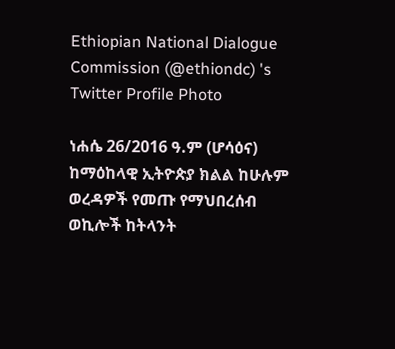Ethiopian National Dialogue Commission (@ethiondc) 's Twitter Profile Photo

ነሐሴ 26/2016 ዓ.ም (ሆሳዕና) ከማዕከላዊ ኢትዮጵያ ክልል ከሁሉም ወረዳዎች የመጡ የማህበረሰብ ወኪሎች ከትላንት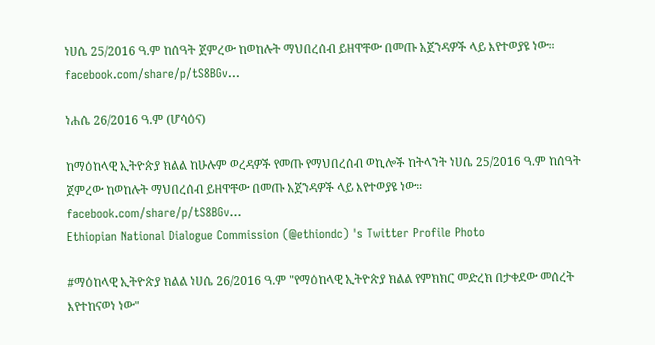ነሀሴ 25/2016 ዓ.ም ከሰዓት ጀምረው ከወከሉት ማህበረሰብ ይዘዋቸው በመጡ አጀንዳዎች ላይ እየተወያዩ ነው። facebook.com/share/p/tS8BGv…

ነሐሴ 26/2016 ዓ.ም (ሆሳዕና)

ከማዕከላዊ ኢትዮጵያ ክልል ከሁሉም ወረዳዎች የመጡ የማህበረሰብ ወኪሎች ከትላንት ነሀሴ 25/2016 ዓ.ም ከሰዓት ጀምረው ከወከሉት ማህበረሰብ ይዘዋቸው በመጡ አጀንዳዎች ላይ እየተወያዩ ነው።
facebook.com/share/p/tS8BGv…
Ethiopian National Dialogue Commission (@ethiondc) 's Twitter Profile Photo

#ማዕከላዊ ኢትዮጵያ ክልል ነሀሴ 26/2016 ዓ.ም "የማዕከላዊ ኢትዮጵያ ክልል የምክክር መድረክ በታቀደው መሰረት እየተከናወነ ነው"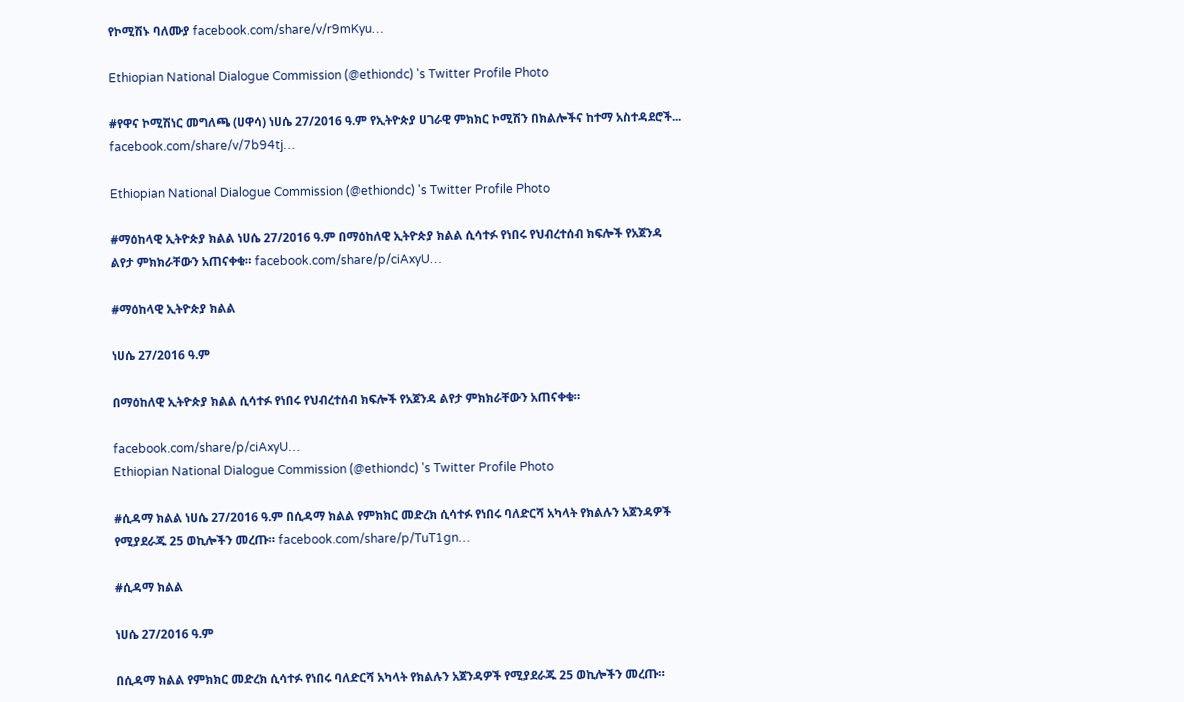የኮሚሽኑ ባለሙያ facebook.com/share/v/r9mKyu…

Ethiopian National Dialogue Commission (@ethiondc) 's Twitter Profile Photo

#የዋና ኮሚሽነር መግለጫ (ሀዋሳ) ነሀሴ 27/2016 ዓ.ም የኢትዮጵያ ሀገራዊ ምክክር ኮሚሽን በክልሎችና ከተማ አስተዳደሮች... facebook.com/share/v/7b94tj…

Ethiopian National Dialogue Commission (@ethiondc) 's Twitter Profile Photo

#ማዕከላዊ ኢትዮጵያ ክልል ነሀሴ 27/2016 ዓ.ም በማዕከለዊ ኢትዮጵያ ክልል ሲሳተፉ የነበሩ የህብረተሰብ ክፍሎች የአጀንዳ ልየታ ምክክራቸውን አጠናቀቁ። facebook.com/share/p/ciAxyU…

#ማዕከላዊ ኢትዮጵያ ክልል

ነሀሴ 27/2016 ዓ.ም

በማዕከለዊ ኢትዮጵያ ክልል ሲሳተፉ የነበሩ የህብረተሰብ ክፍሎች የአጀንዳ ልየታ ምክክራቸውን አጠናቀቁ።

facebook.com/share/p/ciAxyU…
Ethiopian National Dialogue Commission (@ethiondc) 's Twitter Profile Photo

#ሲዳማ ክልል ነሀሴ 27/2016 ዓ.ም በሲዳማ ክልል የምክክር መድረክ ሲሳተፉ የነበሩ ባለድርሻ አካላት የክልሉን አጀንዳዎች የሚያደራጁ 25 ወኪሎችን መረጡ። facebook.com/share/p/TuT1gn…

#ሲዳማ ክልል

ነሀሴ 27/2016 ዓ.ም

በሲዳማ ክልል የምክክር መድረክ ሲሳተፉ የነበሩ ባለድርሻ አካላት የክልሉን አጀንዳዎች የሚያደራጁ 25 ወኪሎችን መረጡ።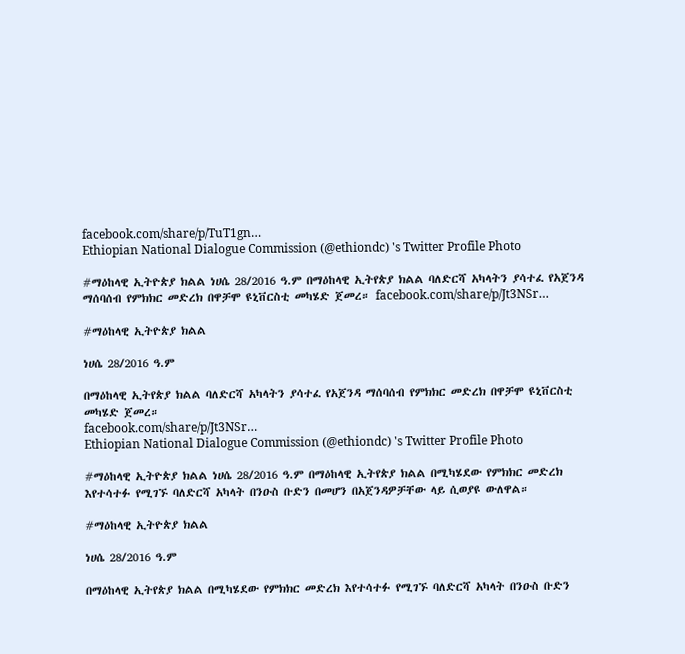facebook.com/share/p/TuT1gn…
Ethiopian National Dialogue Commission (@ethiondc) 's Twitter Profile Photo

#ማዕከላዊ ኢትዮጵያ ክልል ነሀሴ 28/2016 ዓ.ም በማዕከላዊ ኢትየጵያ ክልል ባለድርሻ አካላትን ያሳተፈ የአጀንዳ ማሰባሰብ የምክክር መድረክ በዋቻሞ ዩኒቨርስቲ መካሄድ ጀመረ። facebook.com/share/p/Jt3NSr…

#ማዕከላዊ ኢትዮጵያ ክልል

ነሀሴ 28/2016 ዓ.ም

በማዕከላዊ ኢትየጵያ ክልል ባለድርሻ አካላትን ያሳተፈ የአጀንዳ ማሰባሰብ የምክክር መድረክ በዋቻሞ ዩኒቨርስቲ መካሄድ ጀመረ።
facebook.com/share/p/Jt3NSr…
Ethiopian National Dialogue Commission (@ethiondc) 's Twitter Profile Photo

#ማዕከላዊ ኢትዮጵያ ክልል ነሀሴ 28/2016 ዓ.ም በማዕከላዊ ኢትየጵያ ክልል በሚካሄደው የምክክር መድረክ እየተሳተፉ የሚገኙ ባለድርሻ አካላት በንዑስ ቡድን በመሆን በአጀንዳዎቻቸው ላይ ሲወያዩ ውለዋል።

#ማዕከላዊ ኢትዮጵያ ክልል

ነሀሴ 28/2016 ዓ.ም

በማዕከላዊ ኢትየጵያ ክልል በሚካሄደው የምክክር መድረክ እየተሳተፉ የሚገኙ ባለድርሻ አካላት በንዑስ ቡድን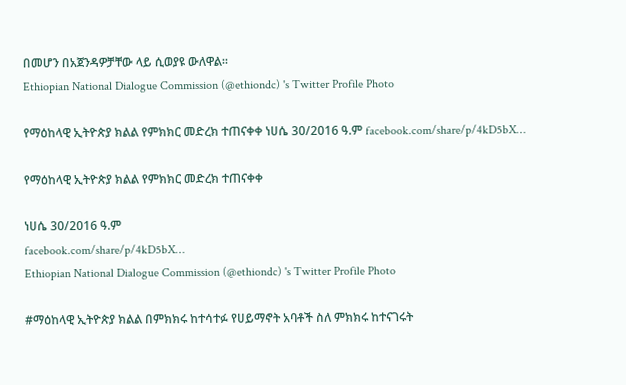በመሆን በአጀንዳዎቻቸው ላይ ሲወያዩ ውለዋል።
Ethiopian National Dialogue Commission (@ethiondc) 's Twitter Profile Photo

የማዕከላዊ ኢትዮጵያ ክልል የምክክር መድረክ ተጠናቀቀ ነሀሴ 30/2016 ዓ.ም facebook.com/share/p/4kD5bX…

የማዕከላዊ ኢትዮጵያ ክልል የምክክር መድረክ ተጠናቀቀ

ነሀሴ 30/2016 ዓ.ም
facebook.com/share/p/4kD5bX…
Ethiopian National Dialogue Commission (@ethiondc) 's Twitter Profile Photo

#ማዕከላዊ ኢትዮጵያ ክልል በምክክሩ ከተሳተፉ የሀይማኖት አባቶች ስለ ምክክሩ ከተናገሩት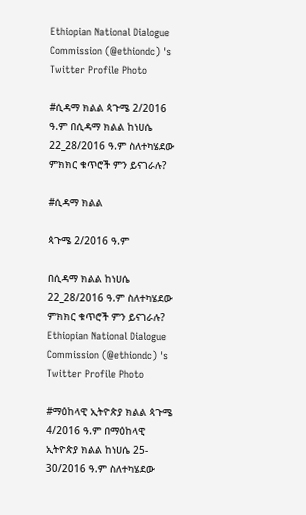Ethiopian National Dialogue Commission (@ethiondc) 's Twitter Profile Photo

#ሲዳማ ክልል ጳጉሜ 2/2016 ዓ.ም በሲዳማ ክልል ከነሀሴ 22_28/2016 ዓ.ም ስለተካሄደው ምክክር ቁጥሮች ምን ይናገራሉ?

#ሲዳማ ክልል

ጳጉሜ 2/2016 ዓ.ም

በሲዳማ ክልል ከነሀሴ 22_28/2016 ዓ.ም ስለተካሄደው ምክክር ቁጥሮች ምን ይናገራሉ?
Ethiopian National Dialogue Commission (@ethiondc) 's Twitter Profile Photo

#ማዕከላዊ ኢትዮጵያ ክልል ጳጉሜ 4/2016 ዓ.ም በማዕከላዊ ኢትዮጵያ ክልል ከነሀሴ 25- 30/2016 ዓ.ም ስለተካሄደው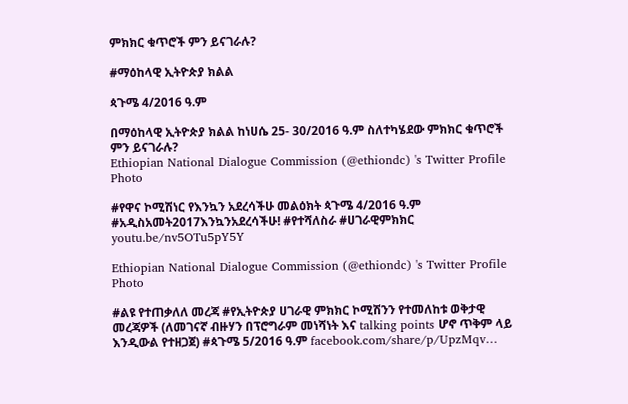ምክክር ቁጥሮች ምን ይናገራሉ?

#ማዕከላዊ ኢትዮጵያ ክልል

ጳጉሜ 4/2016 ዓ.ም

በማዕከላዊ ኢትዮጵያ ክልል ከነሀሴ 25- 30/2016 ዓ.ም ስለተካሄደው ምክክር ቁጥሮች ምን ይናገራሉ?
Ethiopian National Dialogue Commission (@ethiondc) 's Twitter Profile Photo

#የዋና ኮሚሽነር የእንኳን አደረሳችሁ መልዕክት ጳጉሜ 4/2016 ዓ.ም #አዲስአመት2017እንኳንአደረሳችሁ! #የተሻለስራ #ሀገራዊምክክር youtu.be/nv5OTu5pY5Y

Ethiopian National Dialogue Commission (@ethiondc) 's Twitter Profile Photo

#ልዩ የተጠቃለለ መረጃ #የኢትዮጵያ ሀገራዊ ምክክር ኮሚሽንን የተመለከቱ ወቅታዊ መረጃዎች (ለመገናኛ ብዙሃን በፕሮግራም መነሻነት እና talking points ሆኖ ጥቅም ላይ እንዲውል የተዘጋጀ) #ጳጉሜ 5/2016 ዓ.ም facebook.com/share/p/UpzMqv…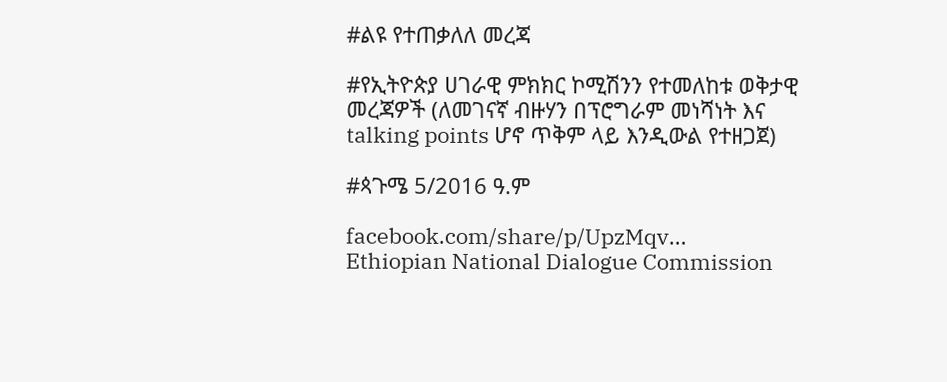#ልዩ የተጠቃለለ መረጃ

#የኢትዮጵያ ሀገራዊ ምክክር ኮሚሽንን የተመለከቱ ወቅታዊ መረጃዎች (ለመገናኛ ብዙሃን በፕሮግራም መነሻነት እና talking points ሆኖ ጥቅም ላይ እንዲውል የተዘጋጀ)

#ጳጉሜ 5/2016 ዓ.ም

facebook.com/share/p/UpzMqv…
Ethiopian National Dialogue Commission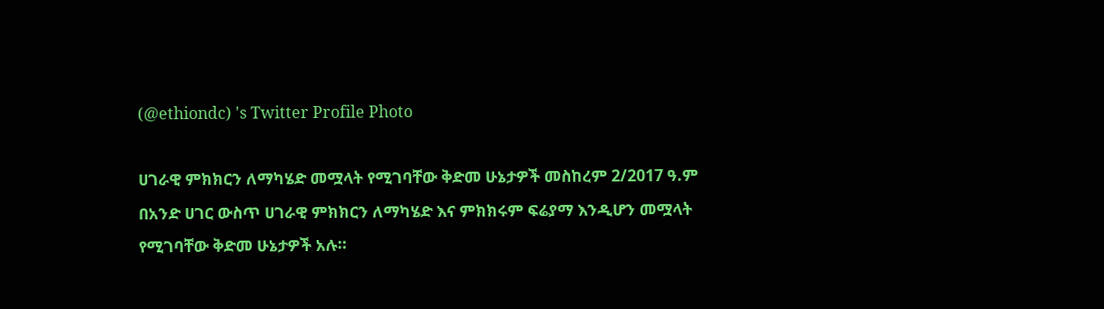(@ethiondc) 's Twitter Profile Photo

ሀገራዊ ምክክርን ለማካሄድ መሟላት የሚገባቸው ቅድመ ሁኔታዎች መስከረም 2/2017 ዓ.ም በአንድ ሀገር ውስጥ ሀገራዊ ምክክርን ለማካሄድ እና ምክክሩም ፍሬያማ እንዲሆን መሟላት የሚገባቸው ቅድመ ሁኔታዎች አሉ።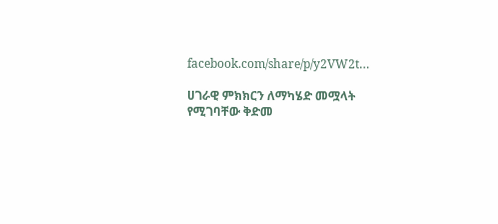facebook.com/share/p/y2VW2t…

ሀገራዊ ምክክርን ለማካሄድ መሟላት የሚገባቸው ቅድመ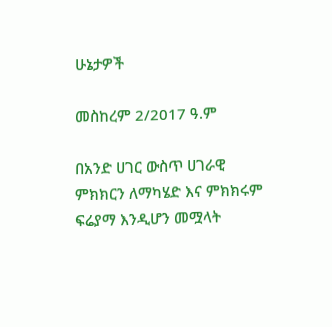ሁኔታዎች

መስከረም 2/2017 ዓ.ም

በአንድ ሀገር ውስጥ ሀገራዊ ምክክርን ለማካሄድ እና ምክክሩም ፍሬያማ እንዲሆን መሟላት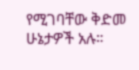የሚገባቸው ቅድመ ሁኔታዎች አሉ።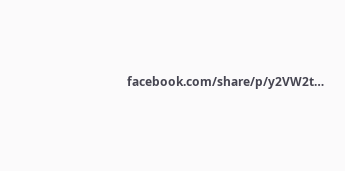facebook.com/share/p/y2VW2t…